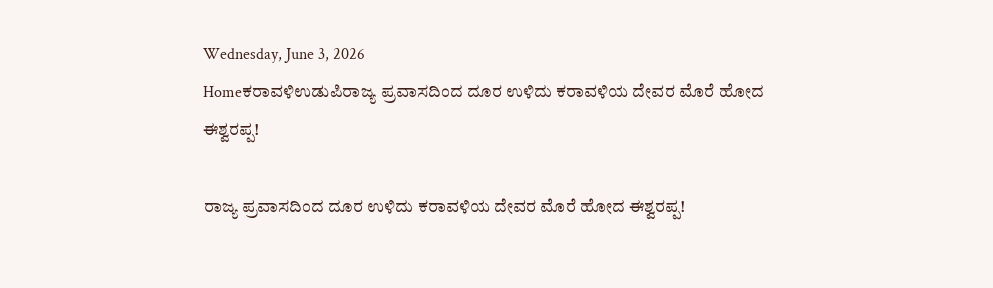Wednesday, June 3, 2026
Homeಕರಾವಳಿಉಡುಪಿರಾಜ್ಯ ಪ್ರವಾಸದಿಂದ ದೂರ ಉಳಿದು ಕರಾವಳಿಯ ದೇವರ ಮೊರೆ ಹೋದ ಈಶ್ವರಪ್ಪ!

ರಾಜ್ಯ ಪ್ರವಾಸದಿಂದ ದೂರ ಉಳಿದು ಕರಾವಳಿಯ ದೇವರ ಮೊರೆ ಹೋದ ಈಶ್ವರಪ್ಪ!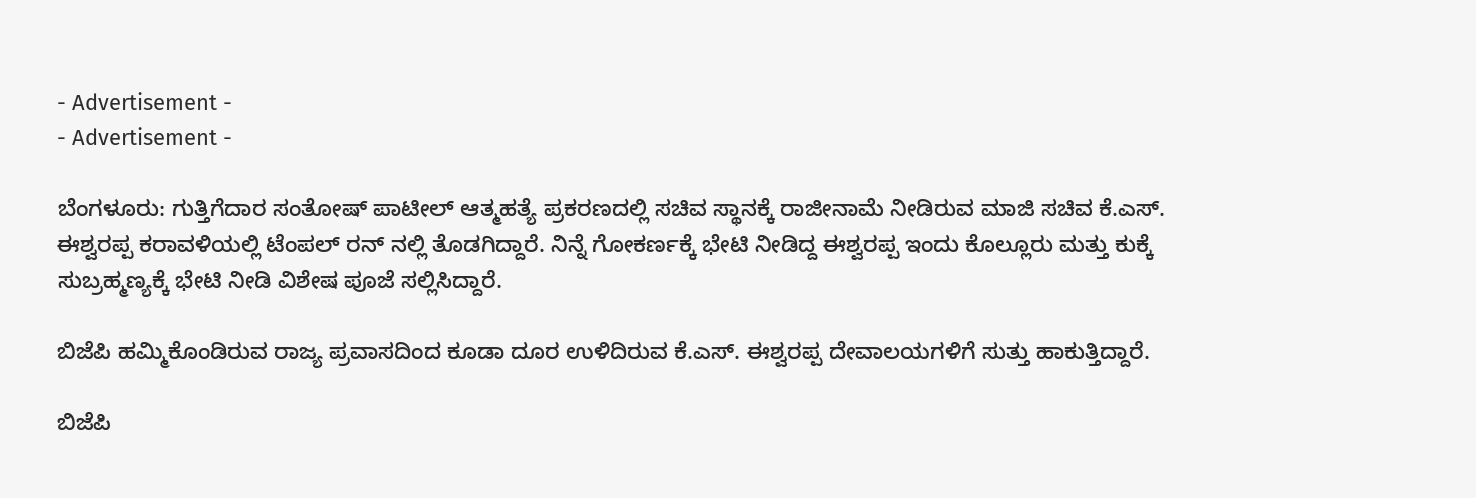- Advertisement -
- Advertisement -

ಬೆಂಗಳೂರು: ಗುತ್ತಿಗೆದಾರ ಸಂತೋಷ್ ಪಾಟೀಲ್ ಆತ್ಮಹತ್ಯೆ ಪ್ರಕರಣದಲ್ಲಿ ಸಚಿವ ಸ್ಥಾನಕ್ಕೆ ರಾಜೀನಾಮೆ ನೀಡಿರುವ ಮಾಜಿ ಸಚಿವ ಕೆ.ಎಸ್. ಈಶ್ವರಪ್ಪ ಕರಾವಳಿಯಲ್ಲಿ ಟೆಂಪಲ್ ರನ್ ನಲ್ಲಿ ತೊಡಗಿದ್ದಾರೆ. ನಿನ್ನೆ ಗೋಕರ್ಣಕ್ಕೆ ಭೇಟಿ ನೀಡಿದ್ದ ಈಶ್ವರಪ್ಪ ಇಂದು ಕೊಲ್ಲೂರು ಮತ್ತು ಕುಕ್ಕೆ ಸುಬ್ರಹ್ಮಣ್ಯಕ್ಕೆ ಭೇಟಿ ನೀಡಿ ವಿಶೇಷ ಪೂಜೆ ಸಲ್ಲಿಸಿದ್ದಾರೆ.

ಬಿಜೆಪಿ ಹಮ್ಮಿಕೊಂಡಿರುವ ರಾಜ್ಯ ಪ್ರವಾಸದಿಂದ ಕೂಡಾ ದೂರ ಉಳಿದಿರುವ ಕೆ.ಎಸ್. ಈಶ್ವರಪ್ಪ ದೇವಾಲಯಗಳಿಗೆ ಸುತ್ತು ಹಾಕುತ್ತಿದ್ದಾರೆ.

ಬಿಜೆಪಿ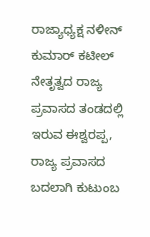ರಾಜ್ಯಾಧ್ಯಕ್ಷ ನಳೀನ್ ಕುಮಾರ್ ಕಟೀಲ್ ನೇತೃತ್ವದ ರಾಜ್ಯ ಪ್ರವಾಸದ ತಂಡದಲ್ಲಿ ಇರುವ ಈಶ್ವರಪ್ಪ, ರಾಜ್ಯ ಪ್ರವಾಸದ ಬದಲಾಗಿ ಕುಟುಂಬ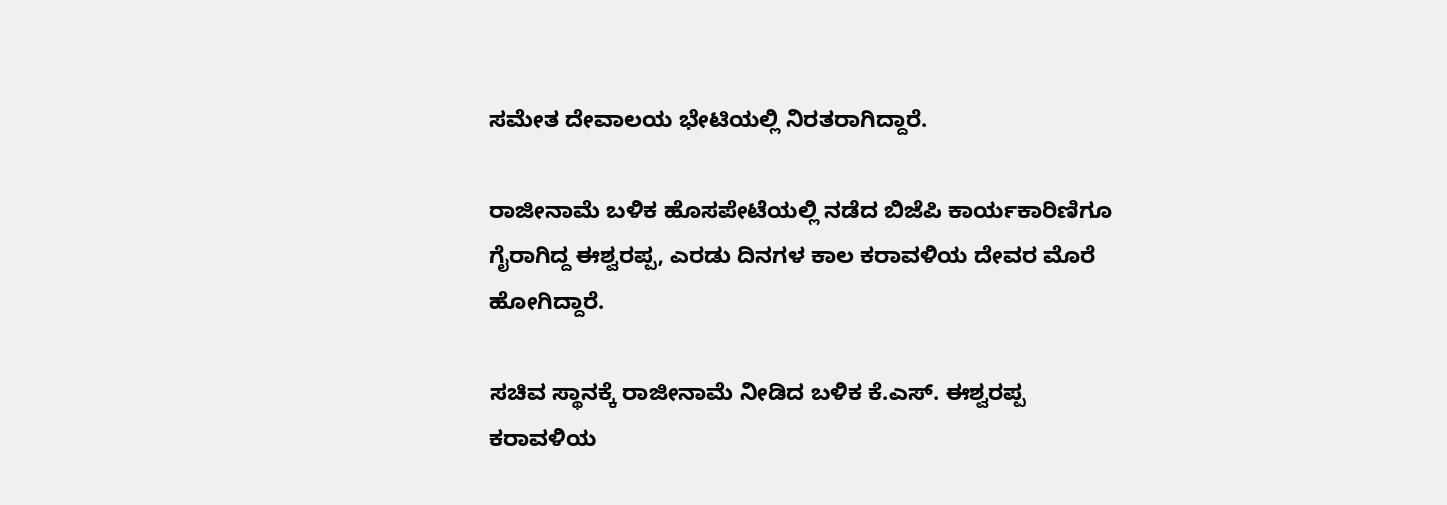ಸಮೇತ ದೇವಾಲಯ ಭೇಟಿಯಲ್ಲಿ ನಿರತರಾಗಿದ್ದಾರೆ.

ರಾಜೀನಾಮೆ ಬಳಿಕ ಹೊಸಪೇಟೆಯಲ್ಲಿ ನಡೆದ ಬಿಜೆಪಿ ಕಾರ್ಯಕಾರಿಣಿಗೂ ಗೈರಾಗಿದ್ದ ಈಶ್ವರಪ್ಪ, ಎರಡು ದಿನಗಳ ಕಾಲ ಕರಾವಳಿಯ ದೇವರ ಮೊರೆ ಹೋಗಿದ್ದಾರೆ.

ಸಚಿವ ಸ್ಥಾನಕ್ಕೆ ರಾಜೀನಾಮೆ ನೀಡಿದ ಬಳಿಕ ಕೆ.ಎಸ್. ಈಶ್ವರಪ್ಪ ಕರಾವಳಿಯ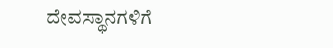ದೇವಸ್ಥಾನಗಳಿಗೆ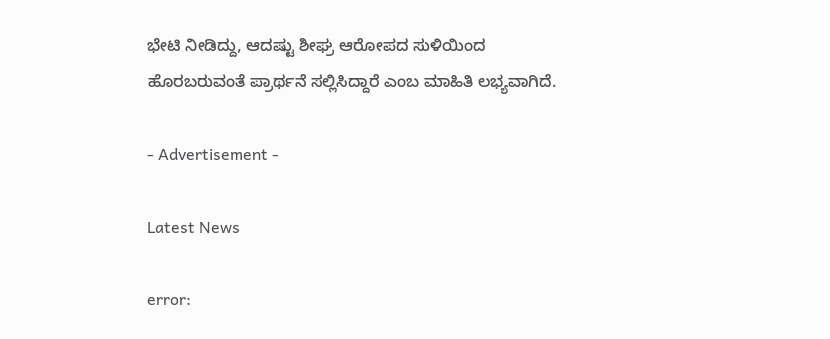ಭೇಟಿ ನೀಡಿದ್ದು, ಆದಷ್ಟು ಶೀಘ್ರ ಆರೋಪದ ಸುಳಿಯಿಂದ ಹೊರಬರುವಂತೆ ಪ್ರಾರ್ಥನೆ ಸಲ್ಲಿಸಿದ್ದಾರೆ ಎಂಬ ಮಾಹಿತಿ ಲಭ್ಯವಾಗಿದೆ.

- Advertisement -

Latest News

error: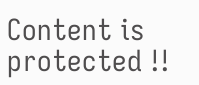Content is protected !!